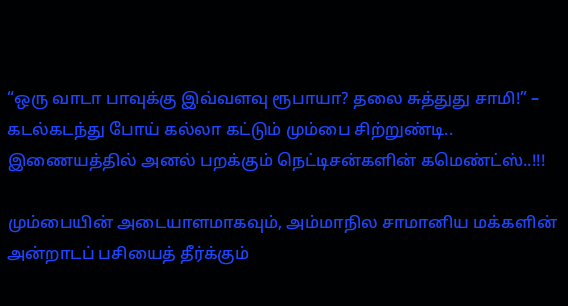“ஒரு வாடா பாவுக்கு இவ்வளவு ரூபாயா? தலை சுத்துது சாமி!” – கடல்கடந்து போய் கல்லா கட்டும் மும்பை சிற்றுண்டி.. இணையத்தில் அனல் பறக்கும் நெட்டிசன்களின் கமெண்ட்ஸ்..!!!

மும்பையின் அடையாளமாகவும், அம்மாநில சாமானிய மக்களின் அன்றாடப் பசியைத் தீர்க்கும்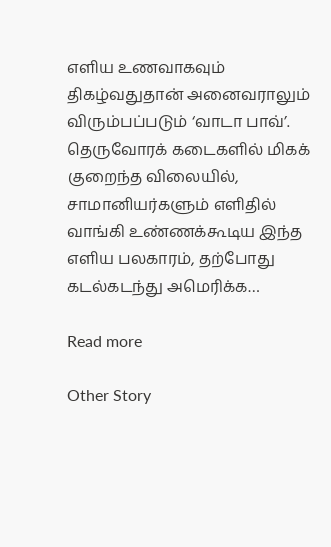எளிய உணவாகவும் திகழ்வதுதான் அனைவராலும் விரும்பப்படும் ‘வாடா பாவ்’. தெருவோரக் கடைகளில் மிகக் குறைந்த விலையில், சாமானியர்களும் எளிதில் வாங்கி உண்ணக்கூடிய இந்த எளிய பலகாரம், தற்போது கடல்கடந்து அமெரிக்க…

Read more

Other Story